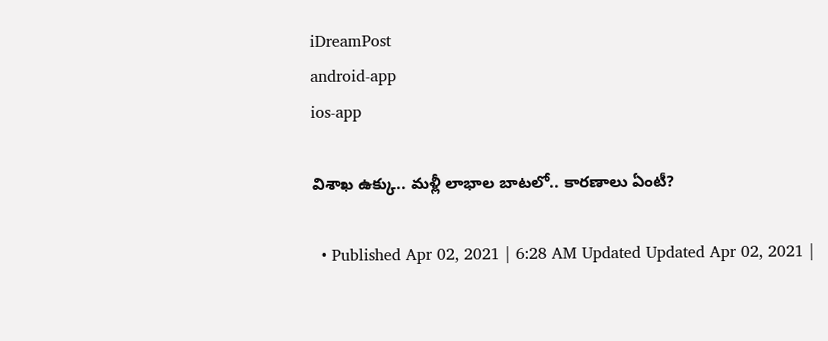iDreamPost
android-app
ios-app

విశాఖ ఉక్కు.. మళ్లీ లాభాల బాటలో.. కారణాలు ఏంటీ?

  • Published Apr 02, 2021 | 6:28 AM Updated Updated Apr 02, 2021 |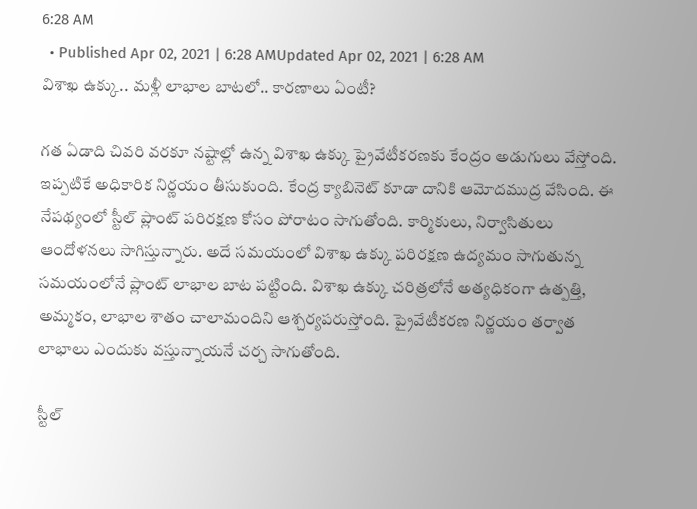6:28 AM
  • Published Apr 02, 2021 | 6:28 AMUpdated Apr 02, 2021 | 6:28 AM
విశాఖ ఉక్కు.. మళ్లీ లాభాల బాటలో.. కారణాలు ఏంటీ?

గత ఏడాది చివరి వరకూ నష్టాల్లో ఉన్న విశాఖ ఉక్కు ప్రైవేటీకరణకు కేంద్రం అడుగులు వేస్తోంది. ఇప్పటికే అధికారిక నిర్ణయం తీసుకుంది. కేంద్ర క్యాబినెట్ కూడా దానికి ఆమోదముద్ర వేసింది. ఈ నేపథ్యంలో స్టీల్ ప్లాంట్ పరిరక్షణ కోసం పోరాటం సాగుతోంది. కార్మికులు, నిర్వాసితులు ఆందోళనలు సాగిస్తున్నారు. అదే సమయంలో విశాఖ ఉక్కు పరిరక్షణ ఉద్యమం సాగుతున్న సమయంలోనే ప్లాంట్ లాభాల బాట పట్టింది. విశాఖ ఉక్కు చరిత్రలోనే అత్యధికంగా ఉత్పత్తి, అమ్మకం, లాభాల శాతం చాలామందిని ఆశ్చర్యపరుస్తోంది. ప్రైవేటీకరణ నిర్ణయం తర్వాత లాభాలు ఎందుకు వస్తున్నాయనే చర్చ సాగుతోంది.

స్టీల్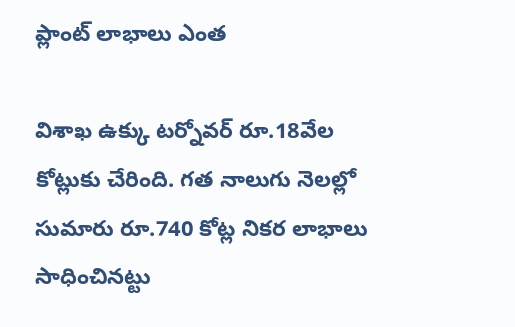ప్లాంట్ లాభాలు ఎంత

విశాఖ ఉక్కు టర్నోవర్‌ రూ.18వేల కోట్లుకు చేరింది. గత నాలుగు నెలల్లో సుమారు రూ.740 కోట్ల నికర లాభాలు సాధించినట్టు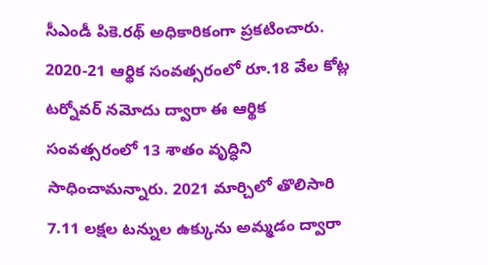సీఎండీ పికె.రథ్ అధికారికంగా ప్రకటించారు. 2020-21 ఆర్థిక సంవత్సరంలో రూ.18 వేల కోట్ల టర్నోవర్‌ నమోదు ద్వారా ఈ ఆర్థిక సంవత్సరంలో 13 శాతం వృద్ధిని సాధించామన్నారు. 2021 మార్చిలో తొలిసారి 7.11 లక్షల టన్నుల ఉక్కును అమ్మడం ద్వారా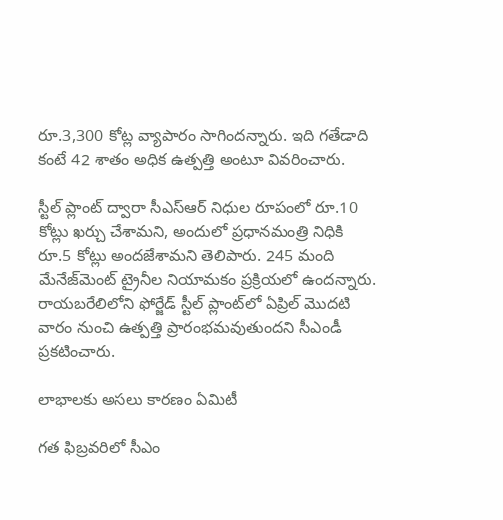రూ.3,300 కోట్ల వ్యాపారం సాగిందన్నారు. ఇది గతేడాది కంటే 42 శాతం అధిక ఉత్పత్తి అంటూ వివరించారు.

స్టీల్ ప్లాంట్ ద్వారా సీఎస్‌ఆర్‌ నిధుల రూపంలో రూ.10 కోట్లు ఖర్చు చేశామని, అందులో ప్రధానమంత్రి నిధికి రూ.5 కోట్లు అందజేశామని తెలిపారు. 245 మంది మేనేజ్‌మెంట్‌ ట్రైనీల నియామకం ప్రక్రియలో ఉందన్నారు. రాయబరేలిలోని ఫోర్జేడ్‌ స్టీల్‌ ప్లాంట్‌లో ఏప్రిల్‌ మొదటి వారం నుంచి ఉత్పత్తి ప్రారంభమవుతుందని సీఎండీ ప్రకటించారు.

లాభాలకు అసలు కారణం ఏమిటీ

గత ఫిబ్రవరిలో సీఎం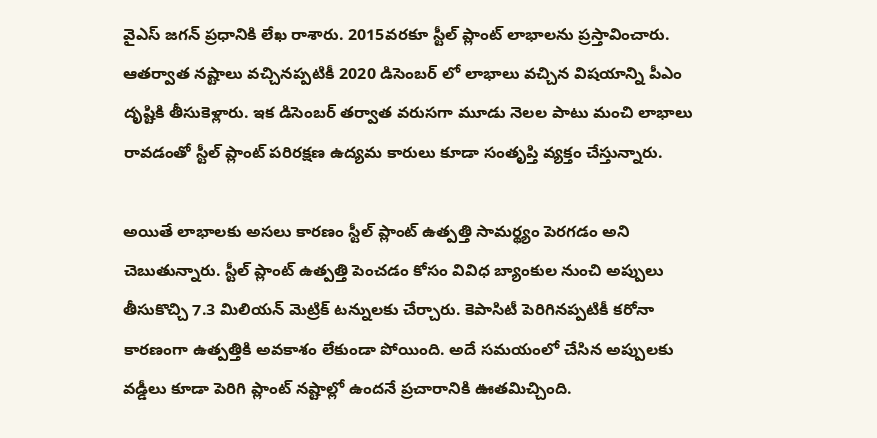వైఎస్ జగన్ ప్రధానికి లేఖ రాశారు. 2015వరకూ స్టీల్ ప్లాంట్ లాభాలను ప్రస్తావించారు. ఆతర్వాత నష్టాలు వచ్చినప్పటికీ 2020 డిసెంబర్ లో లాభాలు వచ్చిన విషయాన్ని పీఎం దృష్టికి తీసుకెళ్లారు. ఇక డిసెంబర్ తర్వాత వరుసగా మూడు నెలల పాటు మంచి లాభాలు రావడంతో స్టీల్ ప్లాంట్ పరిరక్షణ ఉద్యమ కారులు కూడా సంతృప్తి వ్యక్తం చేస్తున్నారు.

అయితే లాభాలకు అసలు కారణం స్టీల్ ప్లాంట్ ఉత్పత్తి సామర్థ్యం పెరగడం అని చెబుతున్నారు. స్టీల్ ప్లాంట్ ఉత్పత్తి పెంచడం కోసం వివిధ బ్యాంకుల నుంచి అప్పులు తీసుకొచ్చి 7.3 మిలియన్ మెట్రిక్ టన్నులకు చేర్చారు. కెపాసిటీ పెరిగినప్పటికీ కరోనా కారణంగా ఉత్పత్తికి అవకాశం లేకుండా పోయింది. అదే సమయంలో చేసిన అప్పులకు వడ్డీలు కూడా పెరిగి ప్లాంట్ నష్టాల్లో ఉందనే ప్రచారానికి ఊతమిచ్చింది.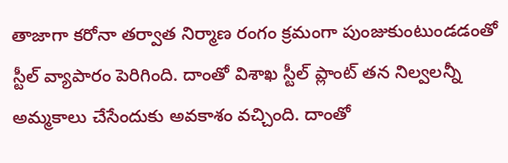తాజాగా కరోనా తర్వాత నిర్మాణ రంగం క్రమంగా పుంజుకుంటుండడంతో స్టీల్ వ్యాపారం పెరిగింది. దాంతో విశాఖ స్టీల్ ప్లాంట్ తన నిల్వలన్నీ అమ్మకాలు చేసేందుకు అవకాశం వచ్చింది. దాంతో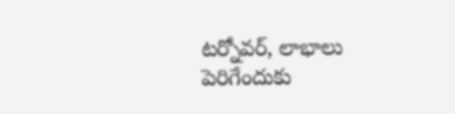టర్నోవర్, లాభాలు పెరిగేందుకు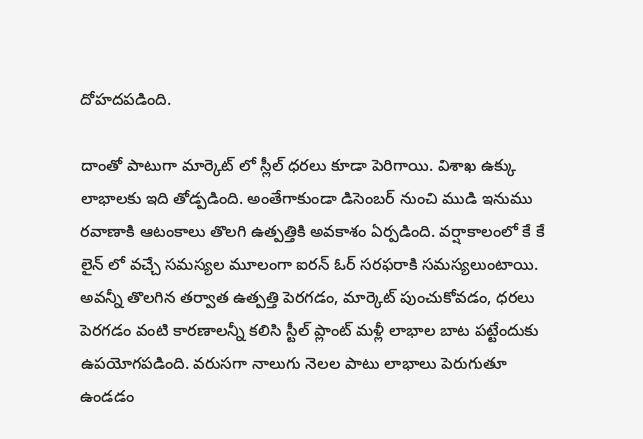దోహదపడింది.

దాంతో పాటుగా మార్కెట్ లో స్లీల్ ధరలు కూడా పెరిగాయి. విశాఖ ఉక్కు లాభాలకు ఇది తోడ్పడింది. అంతేగాకుండా డిసెంబర్ నుంచి ముడి ఇనుము రవాణాకి ఆటంకాలు తొలగి ఉత్పత్తికి అవకాశం ఏర్పడింది. వర్షాకాలంలో కే కే లైన్ లో వచ్చే సమస్యల మూలంగా ఐరన్ ఓర్ సరఫరాకి సమస్యలుంటాయి. అవన్నీ తొలగిన తర్వాత ఉత్పత్తి పెరగడం, మార్కెట్ పుంచుకోవడం, ధరలు పెరగడం వంటి కారణాలన్నీ కలిసి స్టీల్ ప్లాంట్ మళ్లీ లాభాల బాట పట్టేందుకు ఉపయోగపడింది. వరుసగా నాలుగు నెలల పాటు లాభాలు పెరుగుతూ ఉండడం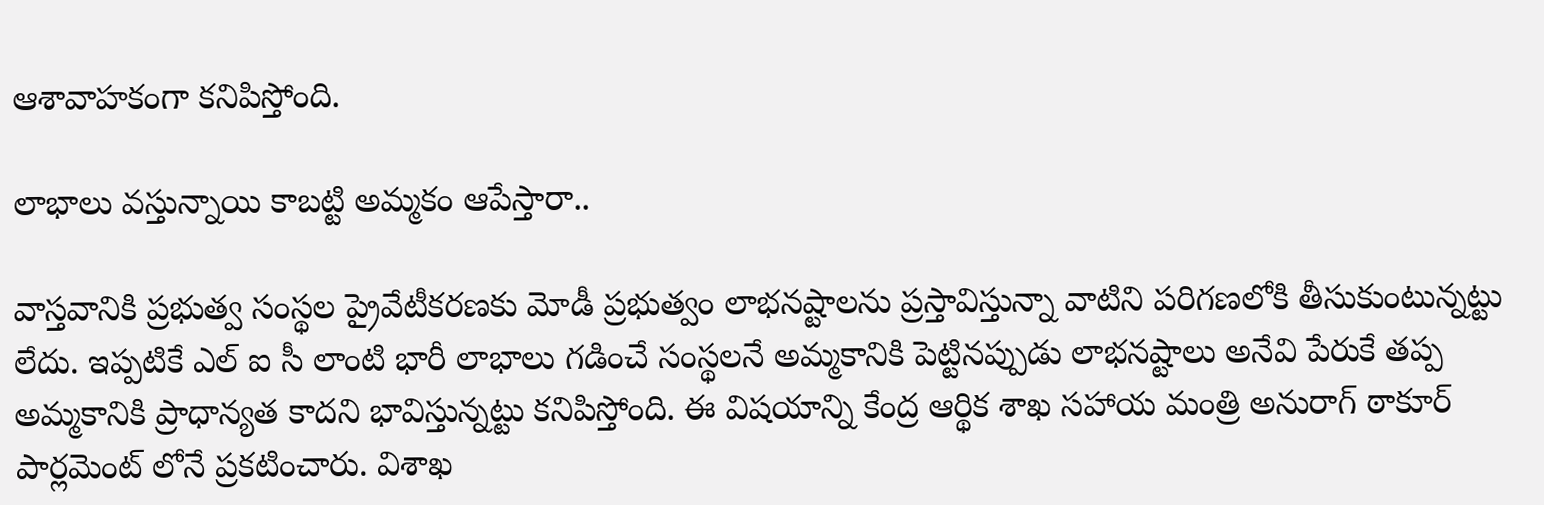ఆశావాహకంగా కనిపిస్తోంది.

లాభాలు వస్తున్నాయి కాబట్టి అమ్మకం ఆపేస్తారా..

వాస్తవానికి ప్రభుత్వ సంస్థల ప్రైవేటీకరణకు మోడీ ప్రభుత్వం లాభనష్టాలను ప్రస్తావిస్తున్నా వాటిని పరిగణలోకి తీసుకుంటున్నట్టు లేదు. ఇప్పటికే ఎల్ ఐ సీ లాంటి భారీ లాభాలు గడించే సంస్థలనే అమ్మకానికి పెట్టినప్పుడు లాభనష్టాలు అనేవి పేరుకే తప్ప అమ్మకానికి ప్రాధాన్యత కాదని భావిస్తున్నట్టు కనిపిస్తోంది. ఈ విషయాన్ని కేంద్ర ఆర్థిక శాఖ సహాయ మంత్రి అనురాగ్ ఠాకూర్ పార్లమెంట్ లోనే ప్రకటించారు. విశాఖ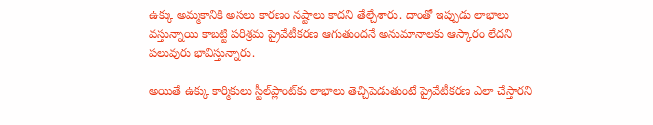ఉక్కు అమ్మకానికి అసలు కారణం నష్టాలు కాదని తేల్చేశారు. దాంతో ఇప్పుడు లాభాలు వస్తున్నాయి కాబట్టి పరిశ్రమ ప్రైవేటీకరణ ఆగుతుందనే అనుమానాలకు ఆస్కారం లేదని పలువురు భావిస్తున్నారు.

అయితే ఉక్కు కార్మికులు స్టీల్‌ప్లాంట్‌కు లాభాలు తెచ్చిపెడుతుంటే ప్రైవేటీకరణ ఎలా చేస్తారని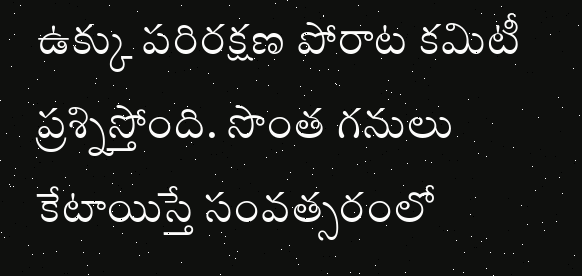ఉక్కు పరిరక్షణ పోరాట కమిటీ ప్రశ్నిస్తోంది. సొంత గనులు కేటాయిస్తే సంవత్సరంలో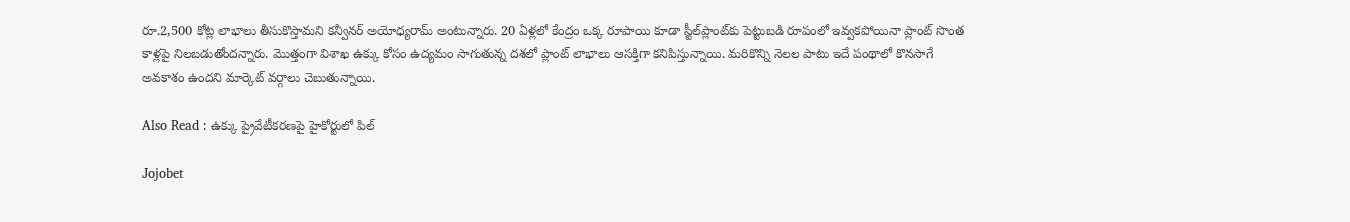రూ.2,500 కోట్ల లాభాలు తీసుకొస్తామని కన్వీనర్ అయోధ్యరామ్ అంటున్నారు. 20 ఏళ్లలో కేంద్రం ఒక్క రూపాయి కూడా స్టీల్‌ప్లాంట్‌కు పెట్టుబడి రూపంలో ఇవ్వకపోయినా ప్లాంట్ సొంత కాళ్లపై నిలబడుతోందన్నారు. మొత్తంగా విశాఖ ఉక్కు కోసం ఉద్యమం సాగుతున్న దశలో ప్లాంట్ లాభాలు ఆసక్తిగా కనిపిస్తున్నాయి. మరికొన్ని నెలల పాటు ఇదే పంథాలో కొనసాగే అవకాశం ఉందని మార్కెట్ వర్గాలు చెబుతున్నాయి.

Also Read : ఉక్కు ప్రైవేటీకరణపై హైకోర్టులో పిల్

Jojobet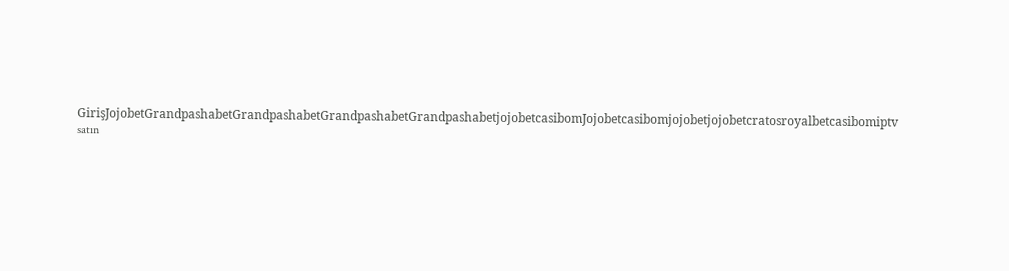GirişJojobetGrandpashabetGrandpashabetGrandpashabetGrandpashabetjojobetcasibomJojobetcasibomjojobetjojobetcratosroyalbetcasibomiptv satın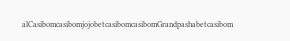alCasibomcasibomjojobetcasibomcasibomGrandpashabetcasibom